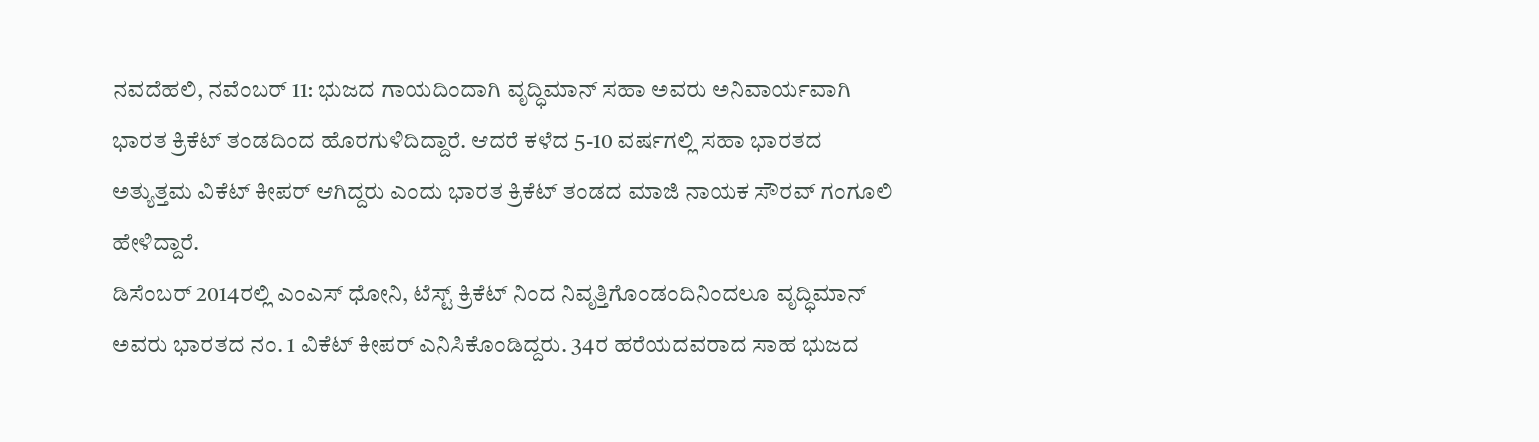ನವದೆಹಲಿ, ನವೆಂಬರ್ 11: ಭುಜದ ಗಾಯದಿಂದಾಗಿ ವೃದ್ಧಿಮಾನ್ ಸಹಾ ಅವರು ಅನಿವಾರ್ಯವಾಗಿ ಭಾರತ ಕ್ರಿಕೆಟ್ ತಂಡದಿಂದ ಹೊರಗುಳಿದಿದ್ದಾರೆ. ಆದರೆ ಕಳೆದ 5-10 ವರ್ಷಗಲ್ಲಿ ಸಹಾ ಭಾರತದ ಅತ್ಯುತ್ತಮ ವಿಕೆಟ್ ಕೀಪರ್ ಆಗಿದ್ದರು ಎಂದು ಭಾರತ ಕ್ರಿಕೆಟ್ ತಂಡದ ಮಾಜಿ ನಾಯಕ ಸೌರವ್ ಗಂಗೂಲಿ ಹೇಳಿದ್ದಾರೆ.
ಡಿಸೆಂಬರ್ 2014ರಲ್ಲಿ ಎಂಎಸ್ ಧೋನಿ, ಟೆಸ್ಟ್ ಕ್ರಿಕೆಟ್ ನಿಂದ ನಿವೃತ್ತಿಗೊಂಡಂದಿನಿಂದಲೂ ವೃದ್ಧಿಮಾನ್ ಅವರು ಭಾರತದ ನಂ. 1 ವಿಕೆಟ್ ಕೀಪರ್ ಎನಿಸಿಕೊಂಡಿದ್ದರು. 34ರ ಹರೆಯದವರಾದ ಸಾಹ ಭುಜದ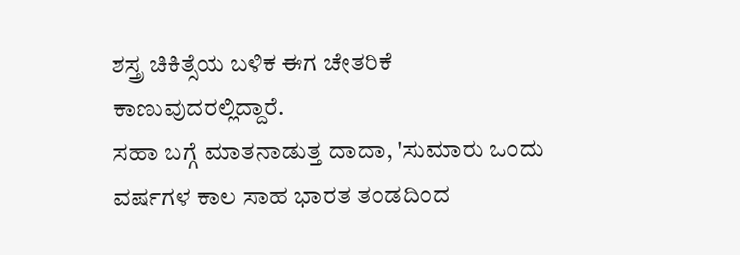ಶಸ್ತ್ರ ಚಿಕಿತ್ಸೆಯ ಬಳಿಕ ಈಗ ಚೇತರಿಕೆ ಕಾಣುವುದರಲ್ಲಿದ್ದಾರೆ.
ಸಹಾ ಬಗ್ಗೆ ಮಾತನಾಡುತ್ತ ದಾದಾ, 'ಸುಮಾರು ಒಂದು ವರ್ಷಗಳ ಕಾಲ ಸಾಹ ಭಾರತ ತಂಡದಿಂದ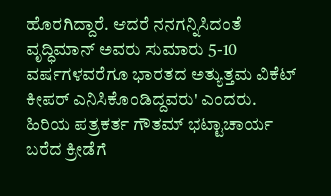ಹೊರಗಿದ್ದಾರೆ. ಆದರೆ ನನಗನ್ನಿಸಿದಂತೆ ವೃದ್ಧಿಮಾನ್ ಅವರು ಸುಮಾರು 5-10 ವರ್ಷಗಳವರೆಗೂ ಭಾರತದ ಅತ್ಯುತ್ತಮ ವಿಕೆಟ್ ಕೀಪರ್ ಎನಿಸಿಕೊಂಡಿದ್ದವರು' ಎಂದರು.
ಹಿರಿಯ ಪತ್ರಕರ್ತ ಗೌತಮ್ ಭಟ್ಟಾಚಾರ್ಯ ಬರೆದ ಕ್ರೀಡೆಗೆ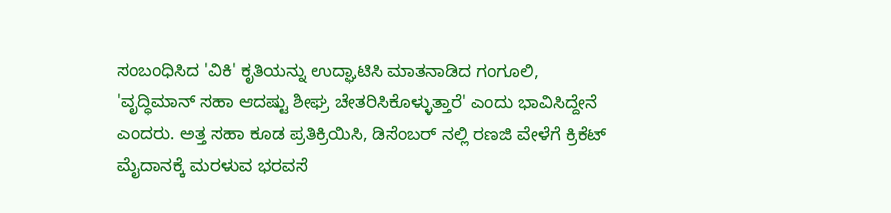ಸಂಬಂಧಿಸಿದ 'ವಿಕಿ' ಕೃತಿಯನ್ನು ಉದ್ಘಾಟಿಸಿ ಮಾತನಾಡಿದ ಗಂಗೂಲಿ, 'ವೃದ್ಧಿಮಾನ್ ಸಹಾ ಆದಷ್ಟು ಶೀಘ್ರ ಚೇತರಿಸಿಕೊಳ್ಳುತ್ತಾರೆ' ಎಂದು ಭಾವಿಸಿದ್ದೇನೆ ಎಂದರು. ಅತ್ತ ಸಹಾ ಕೂಡ ಪ್ರತಿಕ್ರಿಯಿಸಿ, ಡಿಸೆಂಬರ್ ನಲ್ಲಿ ರಣಜಿ ವೇಳೆಗೆ ಕ್ರಿಕೆಟ್ ಮೈದಾನಕ್ಕೆ ಮರಳುವ ಭರವಸೆ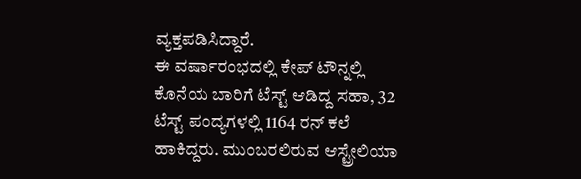ವ್ಯಕ್ತಪಡಿಸಿದ್ದಾರೆ.
ಈ ವರ್ಷಾರಂಭದಲ್ಲಿ ಕೇಪ್ ಟೌನ್ನಲ್ಲಿ ಕೊನೆಯ ಬಾರಿಗೆ ಟೆಸ್ಟ್ ಆಡಿದ್ದ ಸಹಾ, 32 ಟೆಸ್ಟ್ ಪಂದ್ಯಗಳಲ್ಲಿ 1164 ರನ್ ಕಲೆ ಹಾಕಿದ್ದರು. ಮುಂಬರಲಿರುವ ಆಸ್ಟ್ರೇಲಿಯಾ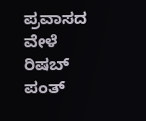ಪ್ರವಾಸದ ವೇಳೆ ರಿಷಬ್ ಪಂತ್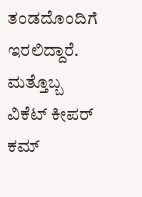ತಂಡದೊಂದಿಗೆ ಇರಲಿದ್ದಾರೆ. ಮತ್ತೊಬ್ಬ ವಿಕೆಟ್ ಕೀಪರ್ ಕಮ್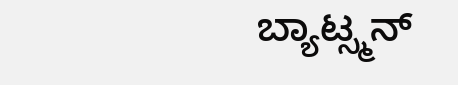ಬ್ಯಾಟ್ಸ್ಮನ್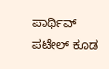ಪಾರ್ಥಿವ್ ಪಟೇಲ್ ಕೂಡ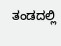ತಂಡದಲ್ಲಿ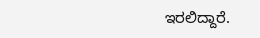ಇರಲಿದ್ದಾರೆ.